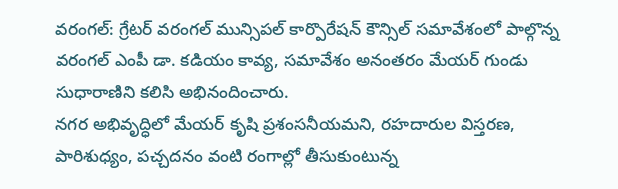వరంగల్: గ్రేటర్ వరంగల్ మున్సిపల్ కార్పొరేషన్ కౌన్సిల్ సమావేశంలో పాల్గొన్న వరంగల్ ఎంపీ డా. కడియం కావ్య, సమావేశం అనంతరం మేయర్ గుండు సుధారాణిని కలిసి అభినందించారు.
నగర అభివృద్ధిలో మేయర్ కృషి ప్రశంసనీయమని, రహదారుల విస్తరణ, పారిశుధ్యం, పచ్చదనం వంటి రంగాల్లో తీసుకుంటున్న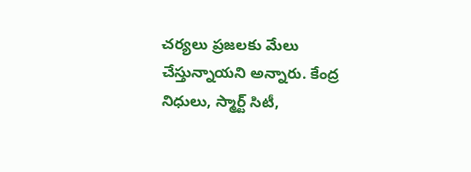చర్యలు ప్రజలకు మేలు చేస్తున్నాయని అన్నారు. కేంద్ర నిధులు, స్మార్ట్ సిటీ,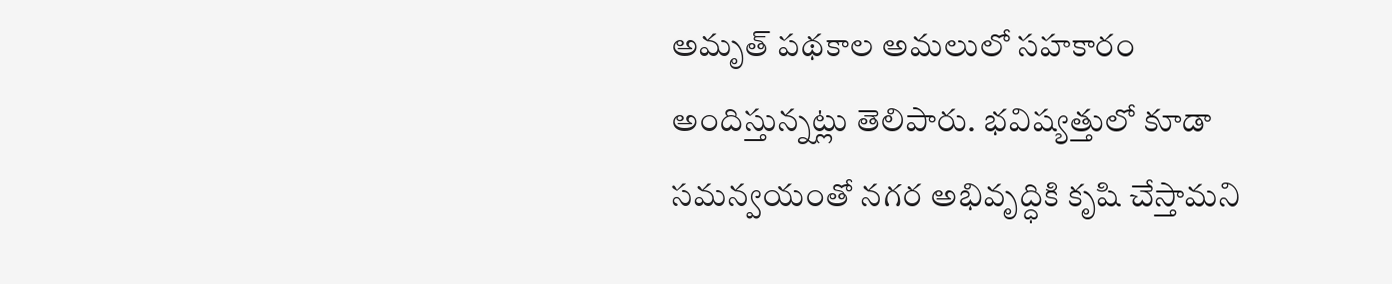అమృత్ పథకాల అమలులో సహకారం అందిస్తున్నట్లు తెలిపారు. భవిష్యత్తులో కూడా సమన్వయంతో నగర అభివృద్ధికి కృషి చేస్తామని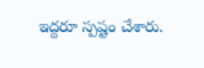ఇద్దరూ స్పష్టం చేశారు.